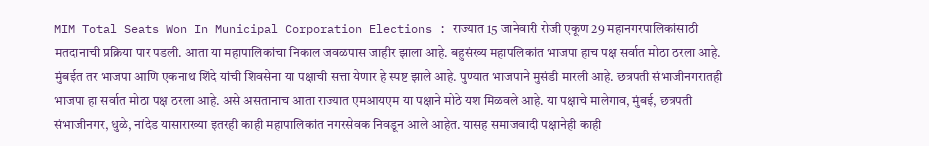MIM Total Seats Won In Municipal Corporation Elections : राज्यात 15 जानेवारी रोजी एकूण 29 महानगरपालिकांसाठी मतदानाची प्रक्रिया पार पडली. आता या महापालिकांचा निकाल जवळपास जाहीर झाला आहे. बहुसंख्य महापलिकांत भाजपा हाच पक्ष सर्वात मोठा ठरला आहे. मुंबईत तर भाजपा आणि एकनाथ शिंदे यांची शिवसेना या पक्षाची सत्ता येणार हे स्पष्ट झाले आहे. पुण्यात भाजपाने मुसंडी मारली आहे. छत्रपती संभाजीनगरातही भाजपा हा सर्वात मोठा पक्ष ठरला आहे. असे असतानाच आता राज्यात एमआयएम या पक्षाने मोठे यश मिळवले आहे. या पक्षाचे मालेगाव, मुंबई, छत्रपती संभाजीनगर, धुळे, नांदेड यासाराख्या इतरही काही महापालिकांत नगरसेवक निवडून आले आहेत. यासह समाजवादी पक्षानेही काही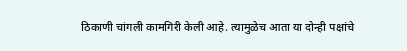ठिकाणी चांगली कामगिरी केली आहे. त्यामुळेच आता या दोन्ही पक्षांचे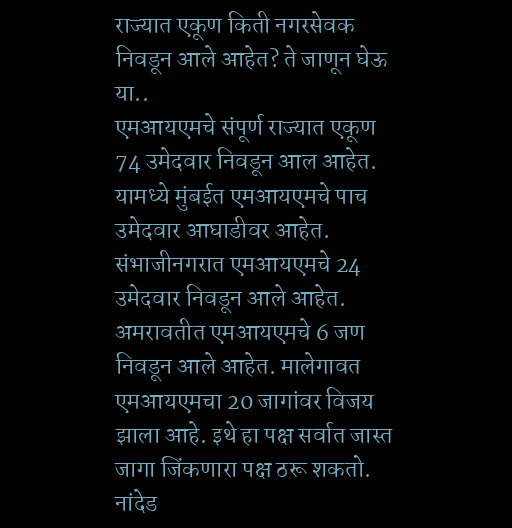राज्यात एकूण किती नगरसेवक निवडून आले आहेत? ते जाणून घेऊ या..
एमआयएमचे संपूर्ण राज्यात एकूण 74 उमेदवार निवडून आल आहेत. यामध्ये मुंबईत एमआयएमचे पाच उमेदवार आघाडीवर आहेत. संभाजीनगरात एमआयएमचे 24 उमेदवार निवडून आले आहेत. अमरावतीत एमआयएमचे 6 जण निवडून आले आहेत. मालेगावत एमआयएमचा 20 जागांवर विजय झाला आहे. इथे हा पक्ष सर्वात जास्त जागा जिंकणारा पक्ष ठरू शकतो. नांदेड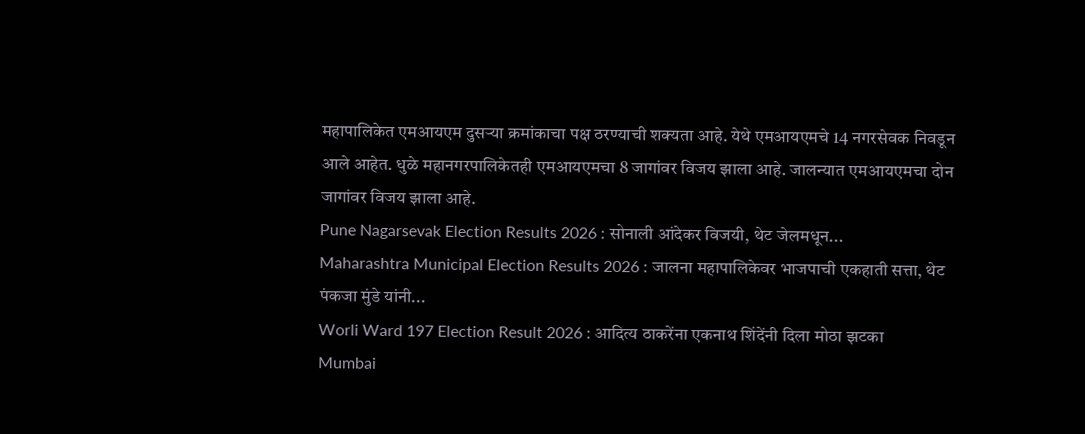महापालिकेत एमआयएम दुसऱ्या क्रमांकाचा पक्ष ठरण्याची शक्यता आहे. येथे एमआयएमचे 14 नगरसेवक निवडून आले आहेत. धुळे महानगरपालिकेतही एमआयएमचा 8 जागांवर विजय झाला आहे. जालन्यात एमआयएमचा दोन जागांवर विजय झाला आहे.
Pune Nagarsevak Election Results 2026 : सोनाली आंदेकर विजयी, थेट जेलमधून...
Maharashtra Municipal Election Results 2026 : जालना महापालिकेवर भाजपाची एकहाती सत्ता, थेट पंकजा मुंडे यांनी...
Worli Ward 197 Election Result 2026 : आदित्य ठाकरेंना एकनाथ शिंदेंनी दिला मोठा झटका
Mumbai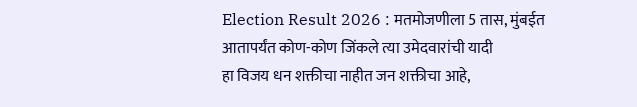Election Result 2026 : मतमोजणीला 5 तास, मुंबईत आतापर्यंत कोण-कोण जिंकले त्या उमेदवारांची यादी
हा विजय धन शक्तीचा नाहीत जन शक्तीचा आहे,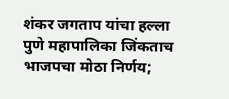शंकर जगताप यांचा हल्ला
पुणे महापालिका जिंकताच भाजपचा मोठा निर्णय;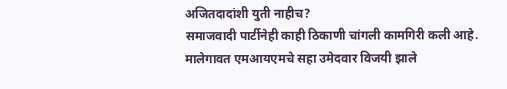अजितदादांशी युती नाहीच?
समाजवादी पार्टीनेही काही ठिकाणी चांगली कामगिरी कली आहे. मालेगावत एमआयएमचे सहा उमेदवार विजयी झाले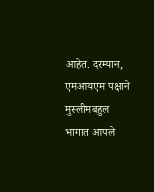आहेत. दरम्यान, एमआयएम पक्षाने मुस्लीमबहुल भागात आपले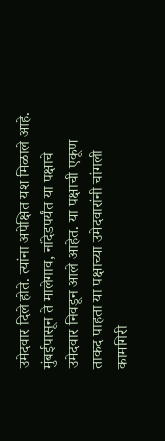उमेदवार दिले होते. त्यांना अपेक्षित यश मिळाले आहे. मुंबईपासून ते मालेगाव, नांदेडपर्यंत या पक्षाचे उमेदवार निवडून आले आहेत. या पक्षाची एकूण ताकद पाहता या पक्षाच्या उमेदवारांनी चांगली कामगिरी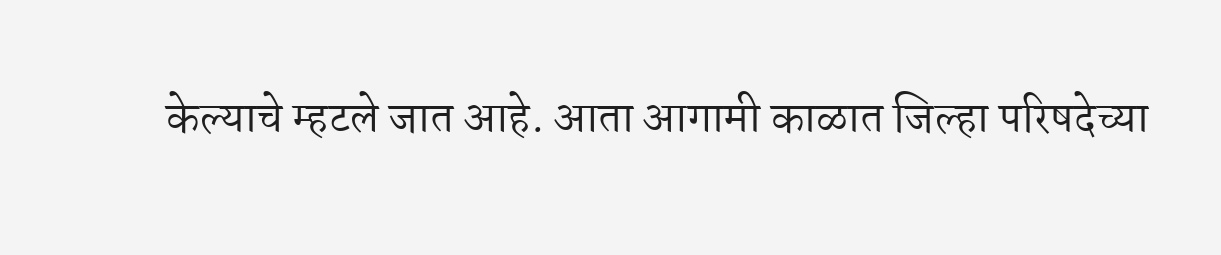केल्याचे म्हटले जात आहे. आता आगामी काळात जिल्हा परिषदेच्या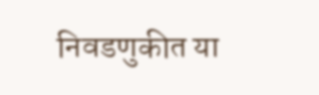निवडणुकीत या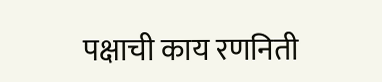पक्षाची काय रणनिती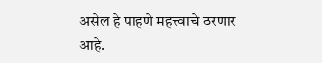असेल हे पाहणे महत्त्वाचे ठरणार आहे.